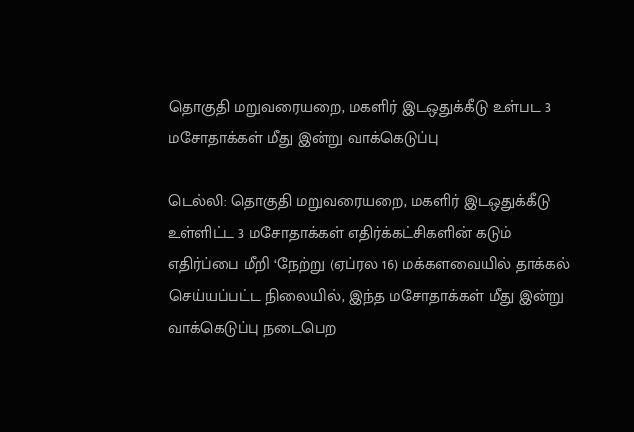தொகுதி மறுவரையறை, மகளிர் இடஒதுக்கீடு உள்பட 3 மசோதாக்கள் மீது இன்று வாக்கெடுப்பு

டெல்லி: தொகுதி மறுவரையறை, மகளிர் இடஒதுக்கீடு உள்ளிட்ட 3 மசோதாக்கள் எதிர்க்கட்சிகளின் கடும் எதிர்ப்பை மீறி ‘நேற்று (ஏப்ரல 16) மக்களவையில் தாக்கல் செய்யப்பட்ட நிலையில், இந்த மசோதாக்கள் மீது இன்று வாக்கெடுப்பு நடைபெற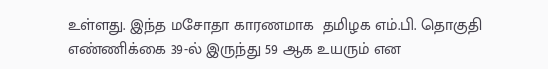உள்ளது. இந்த மசோதா காரணமாக  தமிழக எம்.பி. தொகுதி எண்ணிக்கை 39-ல் இருந்து 59 ஆக உயரும் என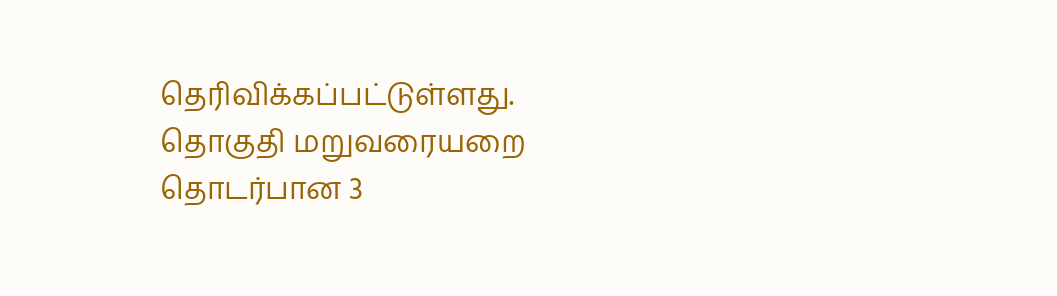தெரிவிக்கப்பட்டுள்ளது.  தொகுதி மறுவரையறை தொடர்பான 3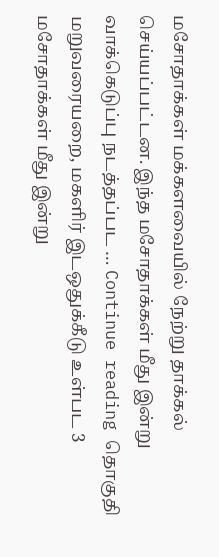மசோதாக்கள் மக்களவையில் நேற்று தாக்கல் செய்யப்பட்டன. இந்த மசோதாக்கள் மீது இன்று வாக்கெடுப்பு நடத்தப்பட … Continue reading தொகுதி மறுவரையறை, மகளிர் இடஒதுக்கீடு உள்பட 3 மசோதாக்கள் மீது இன்று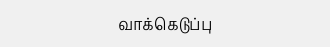வாக்கெடுப்பு